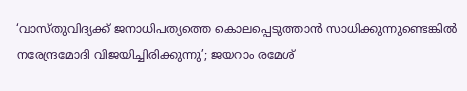‘വാസ്തുവിദ്യക്ക് ജനാധിപത്യത്തെ കൊലപ്പെടുത്താന്‍ സാധിക്കുന്നുണ്ടെങ്കില്‍ നരേന്ദ്രമോദി വിജയിച്ചിരിക്കുന്നു’; ജയറാം രമേശ്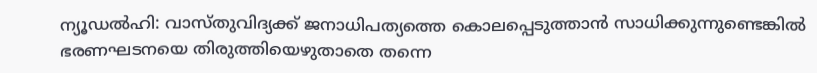ന്യൂഡല്‍ഹി: വാസ്തുവിദ്യക്ക് ജനാധിപത്യത്തെ കൊലപ്പെടുത്താന്‍ സാധിക്കുന്നുണ്ടെങ്കില്‍ ഭരണഘടനയെ തിരുത്തിയെഴുതാതെ തന്നെ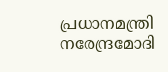പ്രധാനമന്ത്രി നരേന്ദ്രമോദി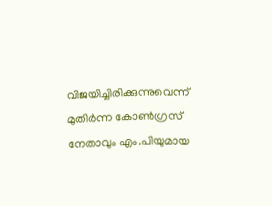വിജയിച്ചിരിക്കുന്നുവെന്ന് മുതിര്‍ന്ന കോണ്‍ഗ്രസ് നേതാവും എം.പിയുമായ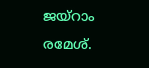ജയ്‌റാം രമേശ്.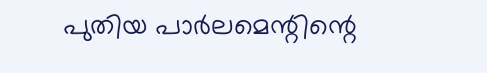പുതിയ പാര്‍ലമെന്റിന്റെ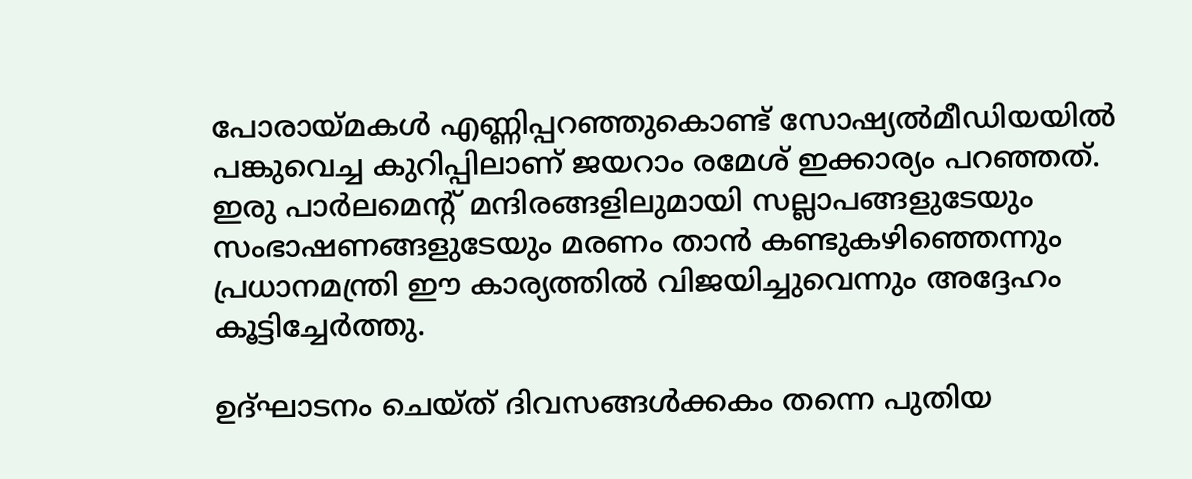പോരായ്മകള്‍ എണ്ണിപ്പറഞ്ഞുകൊണ്ട് സോഷ്യല്‍മീഡിയയില്‍ പങ്കുവെച്ച കുറിപ്പിലാണ് ജയറാം രമേശ് ഇക്കാര്യം പറഞ്ഞത്. ഇരു പാര്‍ലമെന്റ് മന്ദിരങ്ങളിലുമായി സല്ലാപങ്ങളുടേയും സംഭാഷണങ്ങളുടേയും മരണം താന്‍ കണ്ടുകഴിഞ്ഞെന്നും പ്രധാനമന്ത്രി ഈ കാര്യത്തില്‍ വിജയിച്ചുവെന്നും അദ്ദേഹം കൂട്ടിച്ചേര്‍ത്തു.

ഉദ്ഘാടനം ചെയ്ത് ദിവസങ്ങള്‍ക്കകം തന്നെ പുതിയ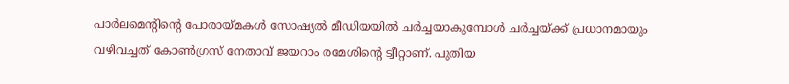പാര്‍ലമെന്റിന്റെ പോരായ്മകള്‍ സോഷ്യല്‍ മീഡിയയില്‍ ചര്‍ച്ചയാകുമ്പോള്‍ ചര്‍ച്ചയ്ക്ക് പ്രധാനമായും വഴിവച്ചത് കോണ്‍ഗ്രസ് നേതാവ് ജയറാം രമേശിന്റെ ട്വീറ്റാണ്. പുതിയ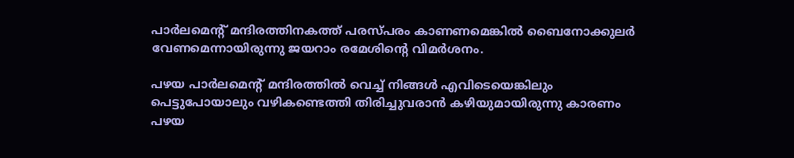പാര്‍ലമെന്റ് മന്ദിരത്തിനകത്ത് പരസ്പരം കാണണമെങ്കില്‍ ബൈനോക്കുലര്‍ വേണമെന്നായിരുന്നു ജയറാം രമേശിന്റെ വിമര്‍ശനം.

പഴയ പാര്‍ലമെന്റ് മന്ദിരത്തില്‍ വെച്ച് നിങ്ങള്‍ എവിടെയെങ്കിലും പെട്ടുപോയാലും വഴികണ്ടെത്തി തിരിച്ചുവരാന്‍ കഴിയുമായിരുന്നു കാരണം പഴയ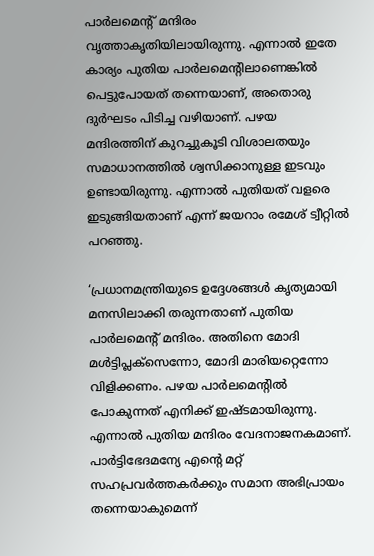പാര്‍ലമെന്റ് മന്ദിരം വൃത്താകൃതിയിലായിരുന്നു. എന്നാല്‍ ഇതേ കാര്യം പുതിയ പാര്‍ലമെന്റിലാണെങ്കില്‍ പെട്ടുപോയത് തന്നെയാണ്, അതൊരു ദുര്‍ഘടം പിടിച്ച വഴിയാണ്. പഴയ മന്ദിരത്തിന് കുറച്ചുകൂടി വിശാലതയും സമാധാനത്തില്‍ ശ്വസിക്കാനുള്ള ഇടവും ഉണ്ടായിരുന്നു. എന്നാല്‍ പുതിയത് വളരെ ഇടുങ്ങിയതാണ് എന്ന് ജയറാം രമേശ് ട്വീറ്റില്‍ പറഞ്ഞു.

‘പ്രധാനമന്ത്രിയുടെ ഉദ്ദേശങ്ങള്‍ കൃത്യമായി മനസിലാക്കി തരുന്നതാണ് പുതിയ പാര്‍ലമെന്റ് മന്ദിരം. അതിനെ മോദി മള്‍ട്ടിപ്ലക്സെന്നോ, മോദി മാരിയറ്റെന്നോ വിളിക്കണം. പഴയ പാര്‍ലമെന്റില്‍ പോകുന്നത് എനിക്ക് ഇഷ്ടമായിരുന്നു. എന്നാല്‍ പുതിയ മന്ദിരം വേദനാജനകമാണ്. പാര്‍ട്ടിഭേദമന്യേ എന്റെ മറ്റ് സഹപ്രവര്‍ത്തകര്‍ക്കും സമാന അഭിപ്രായം തന്നെയാകുമെന്ന്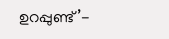ഉറപ്പുണ്ട്’-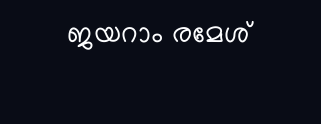ജയറാം രമേശ്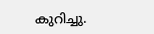കുറിച്ചു.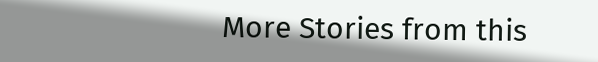More Stories from this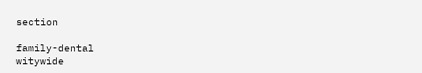section

family-dental
witywide